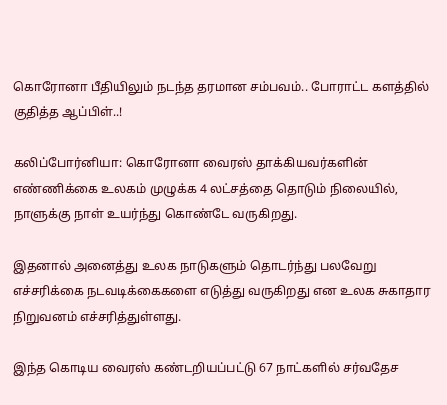கொரோனா பீதியிலும் நடந்த தரமான சம்பவம்.. போராட்ட களத்தில் குதித்த ஆப்பிள்..!

கலிப்போர்னியா: கொரோனா வைரஸ் தாக்கியவர்களின் எண்ணிக்கை உலகம் முழுக்க 4 லட்சத்தை தொடும் நிலையில், நாளுக்கு நாள் உயர்ந்து கொண்டே வருகிறது.

இதனால் அனைத்து உலக நாடுகளும் தொடர்ந்து பலவேறு எச்சரிக்கை நடவடிக்கைகளை எடுத்து வருகிறது என உலக சுகாதார நிறுவனம் எச்சரித்துள்ளது.

இந்த கொடிய வைரஸ் கண்டறியப்பட்டு 67 நாட்களில் சர்வதேச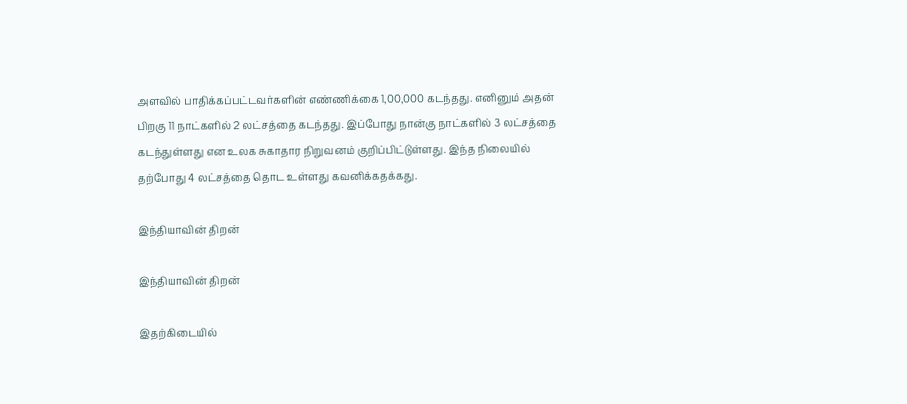அளவில் பாதிக்கப்பட்டவர்களின் எண்ணிக்கை 1,00,000 கடந்தது. எனினும் அதன் பிறகு 11 நாட்களில் 2 லட்சத்தை கடந்தது. இப்போது நான்கு நாட்களில் 3 லட்சத்தை கடந்துள்ளது என உலக சுகாதார நிறுவனம் குறிப்பிட்டுள்ளது. இந்த நிலையில் தற்போது 4 லட்சத்தை தொட உள்ளது கவனிக்கதக்கது.

இந்தியாவின் திறன்

இந்தியாவின் திறன்

இதற்கிடையில்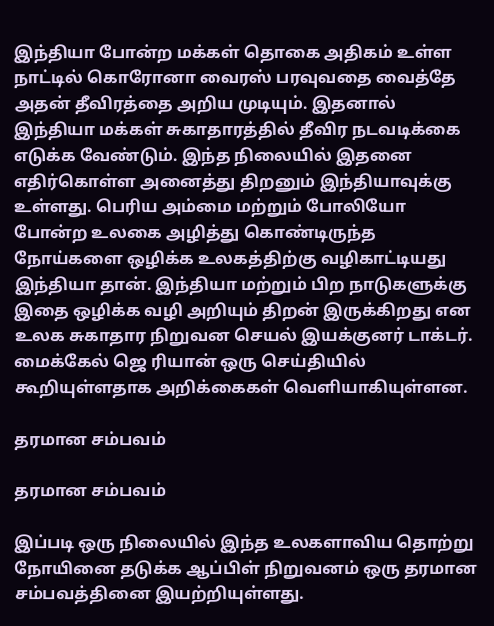இந்தியா போன்ற மக்கள் தொகை அதிகம் உள்ள நாட்டில் கொரோனா வைரஸ் பரவுவதை வைத்தே அதன் தீவிரத்தை அறிய முடியும். இதனால் இந்தியா மக்கள் சுகாதாரத்தில் தீவிர நடவடிக்கை எடுக்க வேண்டும். இந்த நிலையில் இதனை எதிர்கொள்ள அனைத்து திறனும் இந்தியாவுக்கு உள்ளது. பெரிய அம்மை மற்றும் போலியோ போன்ற உலகை அழித்து கொண்டிருந்த நோய்களை ஒழிக்க உலகத்திற்கு வழிகாட்டியது இந்தியா தான். இந்தியா மற்றும் பிற நாடுகளுக்கு இதை ஒழிக்க வழி அறியும் திறன் இருக்கிறது என உலக சுகாதார நிறுவன செயல் இயக்குனர் டாக்டர். மைக்கேல் ஜெ ரியான் ஒரு செய்தியில் கூறியுள்ளதாக அறிக்கைகள் வெளியாகியுள்ளன.

தரமான சம்பவம்

தரமான சம்பவம்

இப்படி ஒரு நிலையில் இந்த உலகளாவிய தொற்று நோயினை தடுக்க ஆப்பிள் நிறுவனம் ஒரு தரமான சம்பவத்தினை இயற்றியுள்ளது.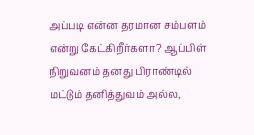அப்படி என்ன தரமான சம்பளம் என்று கேட்கிறீர்களா? ஆப்பிள் நிறுவனம் தனது பிராண்டில் மட்டும் தனித்துவம் அல்ல,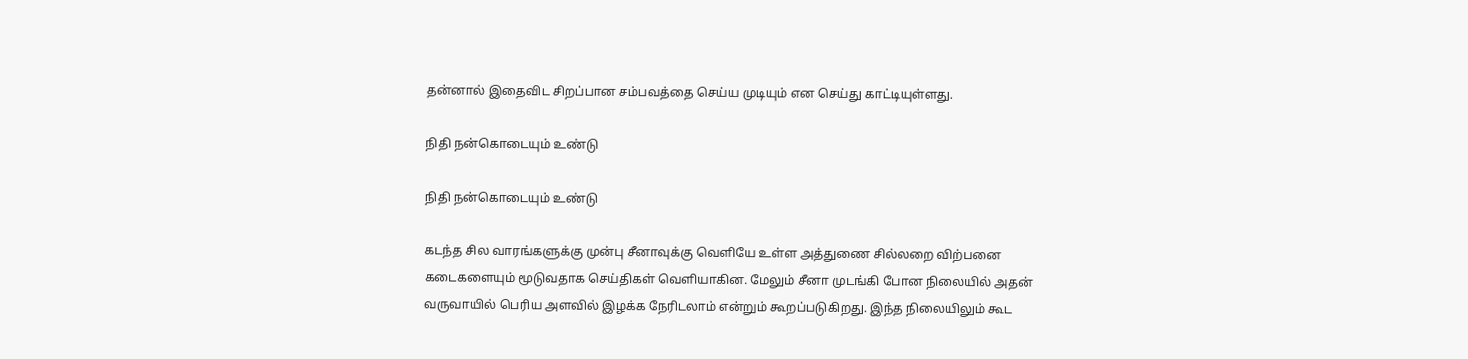தன்னால் இதைவிட சிறப்பான சம்பவத்தை செய்ய முடியும் என செய்து காட்டியுள்ளது.

நிதி நன்கொடையும் உண்டு

நிதி நன்கொடையும் உண்டு

கடந்த சில வாரங்களுக்கு முன்பு சீனாவுக்கு வெளியே உள்ள அத்துணை சில்லறை விற்பனை கடைகளையும் மூடுவதாக செய்திகள் வெளியாகின. மேலும் சீனா முடங்கி போன நிலையில் அதன் வருவாயில் பெரிய அளவில் இழக்க நேரிடலாம் என்றும் கூறப்படுகிறது. இந்த நிலையிலும் கூட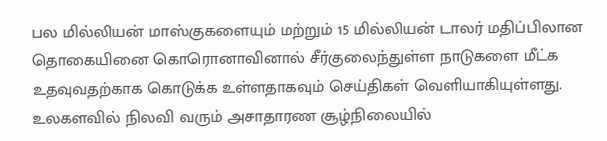பல மில்லியன் மாஸ்குகளையும் மற்றும் 15 மில்லியன் டாலர் மதிப்பிலான தொகையினை கொரொனாவினால் சீர்குலைந்துள்ள நாடுகளை மீட்க உதவுவதற்காக கொடுக்க உள்ளதாகவும் செய்திகள் வெளியாகியுள்ளது. உலகளவில் நிலவி வரும் அசாதாரண சூழ்நிலையில்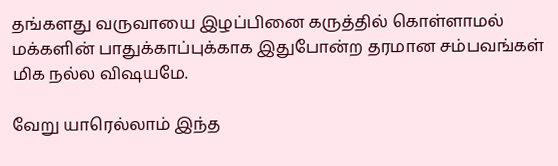தங்களது வருவாயை இழப்பினை கருத்தில் கொள்ளாமல் மக்களின் பாதுக்காப்புக்காக இதுபோன்ற தரமான சம்பவங்கள் மிக நல்ல விஷயமே.

வேறு யாரெல்லாம் இந்த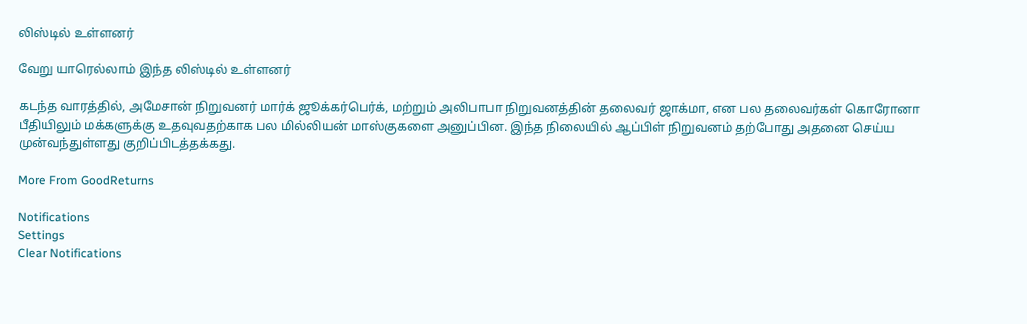லிஸ்டில் உள்ளனர்

வேறு யாரெல்லாம் இந்த லிஸ்டில் உள்ளனர்

கடந்த வாரத்தில், அமேசான் நிறுவனர் மார்க் ஜூக்கர்பெர்க், மற்றும் அலிபாபா நிறுவனத்தின் தலைவர் ஜாக்மா, என பல தலைவர்கள் கொரோனா பீதியிலும் மக்களுக்கு உதவுவதற்காக பல மில்லியன் மாஸ்குகளை அனுப்பின. இந்த நிலையில் ஆப்பிள் நிறுவனம் தற்போது அதனை செய்ய முன்வந்துள்ளது குறிப்பிடத்தக்கது.

More From GoodReturns

Notifications
Settings
Clear Notifications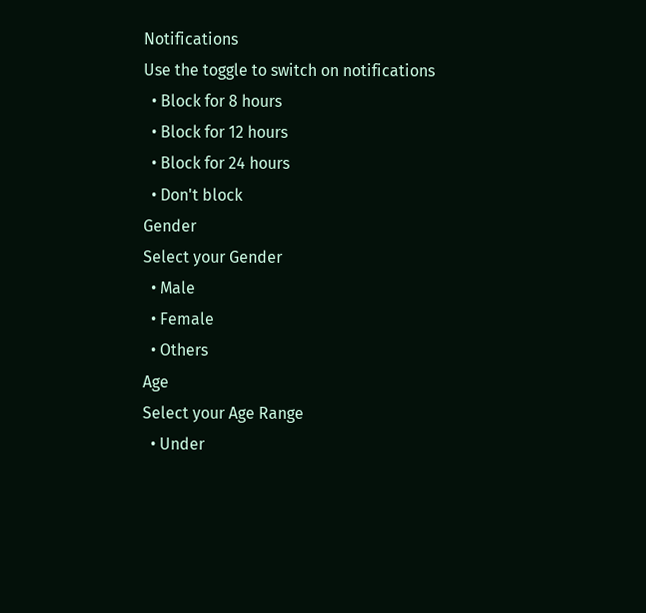Notifications
Use the toggle to switch on notifications
  • Block for 8 hours
  • Block for 12 hours
  • Block for 24 hours
  • Don't block
Gender
Select your Gender
  • Male
  • Female
  • Others
Age
Select your Age Range
  • Under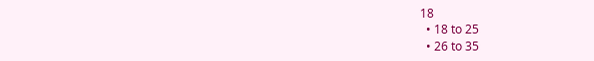18
  • 18 to 25
  • 26 to 35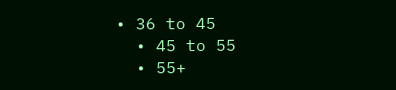• 36 to 45
  • 45 to 55
  • 55+